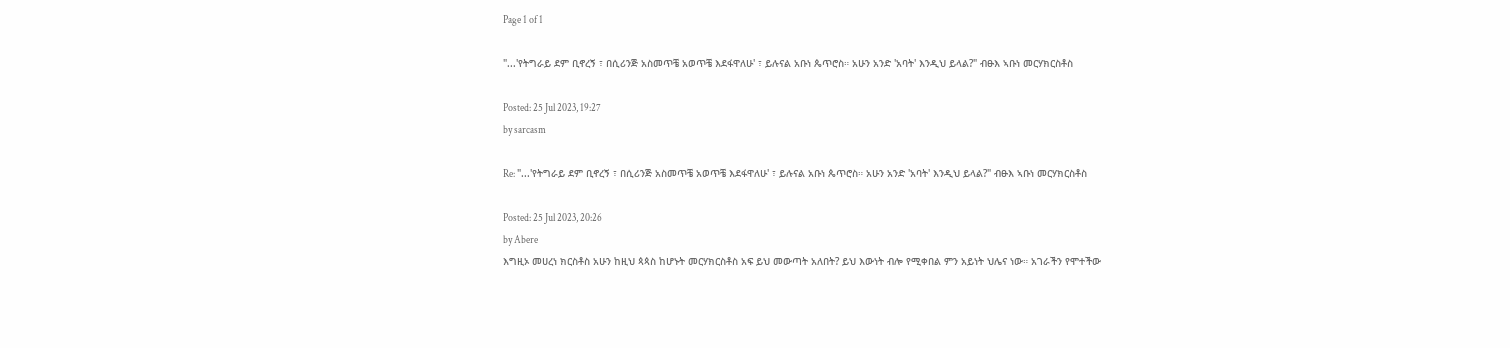Page 1 of 1

"...'የትግራይ ደም ቢኖረኝ ፣ በሲሪንጅ አስመጥቼ አወጥቼ እደፋዋለሁ' ፣ ይሉናል አቡነ ጴጥሮስ። አሁን አንድ 'አባት' እንዲህ ይላል?" ብፁእ ኣቡነ መርሃክርስቶስ

Posted: 25 Jul 2023, 19:27
by sarcasm

Re: "...'የትግራይ ደም ቢኖረኝ ፣ በሲሪንጅ አስመጥቼ አወጥቼ እደፋዋለሁ' ፣ ይሉናል አቡነ ጴጥሮስ። አሁን አንድ 'አባት' እንዲህ ይላል?" ብፁእ ኣቡነ መርሃክርስቶስ

Posted: 25 Jul 2023, 20:26
by Abere
እግዚኦ መሀረነ ክርስቶስ አሁን ከዚህ ጳጳስ ከሆኑት መርሃክርስቶስ አፍ ይህ መውጣት አለበት? ይህ እውነት ብሎ የሚቀበል ምን አይነት ህሌና ነው። አገራችን የሞተችው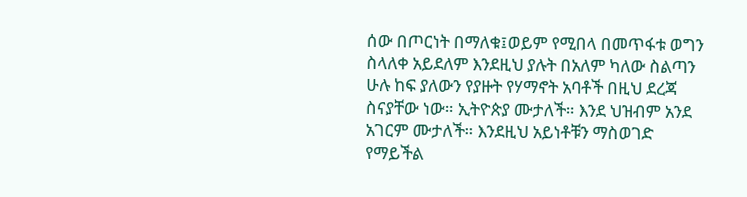ሰው በጦርነት በማለቁ፤ወይም የሚበላ በመጥፋቱ ወግን ስላለቀ አይደለም እንደዚህ ያሉት በአለም ካለው ስልጣን ሁሉ ከፍ ያለውን የያዙት የሃማኖት አባቶች በዚህ ደረጃ ስናያቸው ነው። ኢትዮጵያ ሙታለች። እንደ ህዝብም አንደ አገርም ሙታለች። እንደዚህ አይነቶቹን ማስወገድ የማይችል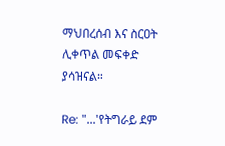ማህበረሰብ እና ስርዐት ሊቀጥል መፍቀድ ያሳዝናል።

Re: "...'የትግራይ ደም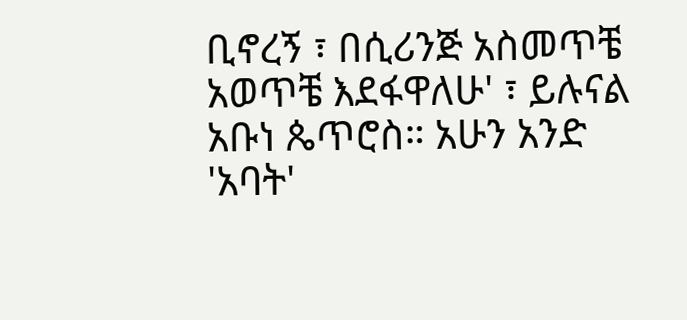ቢኖረኝ ፣ በሲሪንጅ አስመጥቼ አወጥቼ እደፋዋለሁ' ፣ ይሉናል አቡነ ጴጥሮስ። አሁን አንድ 'አባት'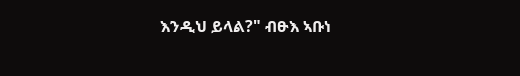እንዲህ ይላል?" ብፁእ ኣቡነ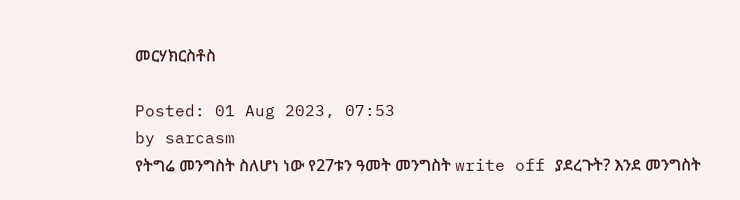መርሃክርስቶስ

Posted: 01 Aug 2023, 07:53
by sarcasm
የትግሬ መንግስት ስለሆነ ነው የ27ቱን ዓመት መንግስት write off ያደረጉት? እንደ መንግስት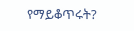የማይቆጥሩት?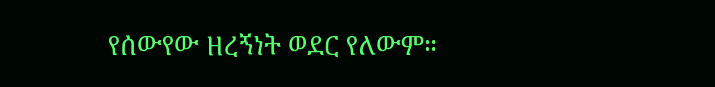የሰውየው ዘረኝነት ወደር የለውም።